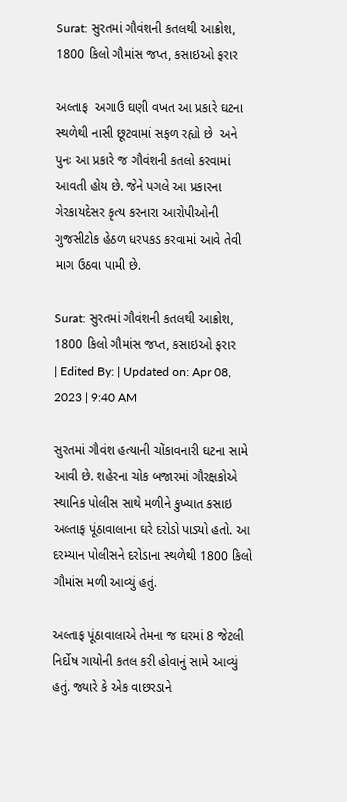Surat: સુરતમાં ગૌવંશની કતલથી આક્રોશ, 1800 કિલો ગૌમાંસ જપ્ત, કસાઇઓ ફરાર

અલ્તાફ  અગાઉ ઘણી વખત આ પ્રકારે ઘટના સ્થળેથી નાસી છૂટવામાં સફળ રહ્યો છે  અને પુનઃ આ પ્રકારે જ ગૌવંશની કતલો કરવામાં આવતી હોય છે. જેને પગલે આ પ્રકારના ગેરકાયદેસર કૃત્ય કરનારા આરોપીઓની ગુજસીટોક હેઠળ ધરપકડ કરવામાં આવે તેવી માગ ઉઠવા પામી છે.

Surat: સુરતમાં ગૌવંશની કતલથી આક્રોશ, 1800 કિલો ગૌમાંસ જપ્ત, કસાઇઓ ફરાર
| Edited By: | Updated on: Apr 08, 2023 | 9:40 AM

સુરતમાં ગૌવંશ હત્યાની ચોંકાવનારી ઘટના સામે આવી છે. શહેરના ચોક બજારમાં ગૌરક્ષકોએ સ્થાનિક પોલીસ સાથે મળીને કુખ્યાત કસાઇ અલ્તાફ પૂંઠાવાલાના ઘરે દરોડો પાડ્યો હતો. આ દરમ્યાન પોલીસને દરોડાના સ્થળેથી 1800 કિલો ગૌમાંસ મળી આવ્યું હતું.

અલ્તાફ પૂંઠાવાલાએ તેમના જ ઘરમાં 8 જેટલી નિર્દોષ ગાયોની કતલ કરી હોવાનું સામે આવ્યું હતું. જ્યારે કે એક વાછરડાને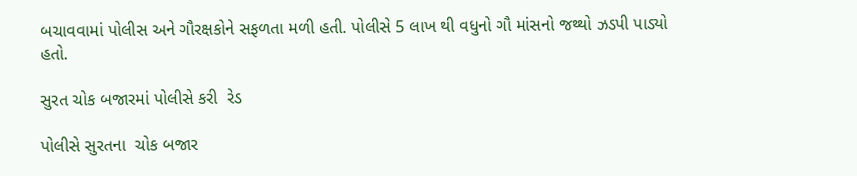બચાવવામાં પોલીસ અને ગૌરક્ષકોને સફળતા મળી હતી. પોલીસે 5 લાખ થી વધુનો ગૌ માંસનો જથ્થો ઝડપી પાડ્યો હતો.

સુરત ચોક બજારમાં પોલીસે કરી  રેડ

પોલીસે સુરતના  ચોક બજાર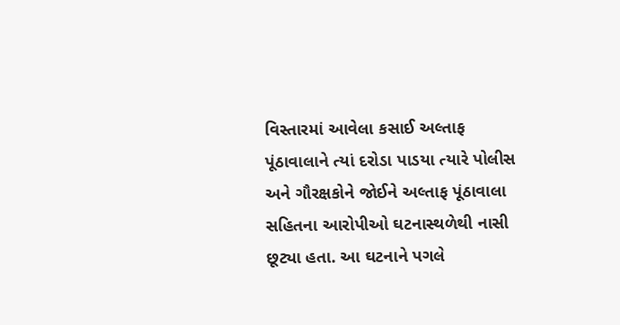વિસ્તારમાં આવેલા કસાઈ અલ્તાફ પૂંઠાવાલાને ત્યાં દરોડા પાડયા ત્યારે પોલીસ અને ગૌરક્ષકોને જોઈને અલ્તાફ પૂંઠાવાલા સહિતના આરોપીઓ ઘટનાસ્થળેથી નાસી છૂટ્યા હતા. આ ઘટનાને પગલે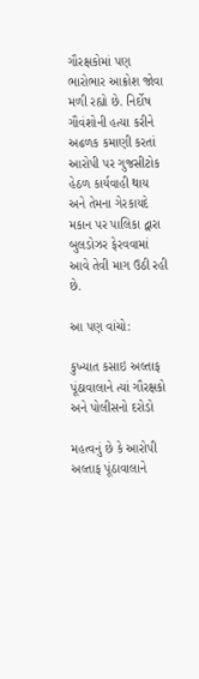ગૌરક્ષકોમાં પણ ભારોભાર આક્રોશ જોવા મળી રહ્યો છે. નિર્દોષ ગૌવંશોની હત્યા કરીને અઢળક કમાણી કરતાં આરોપી પર ગુજસીટોક હેઠળ કાર્યવાહી થાય અને તેમના ગેરકાયદે મકાન પર પાલિકા દ્વારા બુલડોઝર ફેરવવામાં આવે તેવી માગ ઉઠી રહી છે.

આ પણ વાંચો:

કુખ્યાત કસાઇ અલ્તાફ પૂંઠાવાલાને ત્યાં ગૌરક્ષકો અને પોલીસનો દરોડો

મહત્વનું છે કે આરોપી અલ્તાફ પૂંઠાવાલાને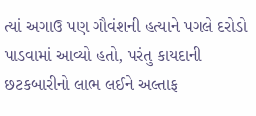ત્યાં અગાઉ પણ ગૌવંશની હત્યાને પગલે દરોડો પાડવામાં આવ્યો હતો, પરંતુ કાયદાની છટકબારીનો લાભ લઈને અલ્તાફ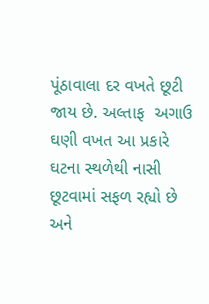પૂંઠાવાલા દર વખતે છૂટી જાય છે. અલ્તાફ  અગાઉ ઘણી વખત આ પ્રકારે ઘટના સ્થળેથી નાસી છૂટવામાં સફળ રહ્યો છે  અને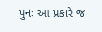પુનઃ આ પ્રકારે જ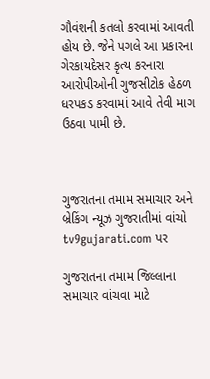ગૌવંશની કતલો કરવામાં આવતી હોય છે. જેને પગલે આ પ્રકારના ગેરકાયદેસર કૃત્ય કરનારા આરોપીઓની ગુજસીટોક હેઠળ ધરપકડ કરવામાં આવે તેવી માગ ઉઠવા પામી છે.



ગુજરાતના તમામ સમાચાર અને બ્રેકિંગ ન્યૂઝ ગુજરાતીમાં વાંચો tv9gujarati.com પર

ગુજરાતના તમામ જિલ્લાના સમાચાર વાંચવા માટે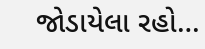જોડાયેલા રહો…